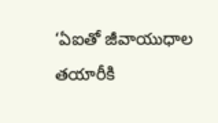‘ఏఐతో జీవాయుధాల తయారీకి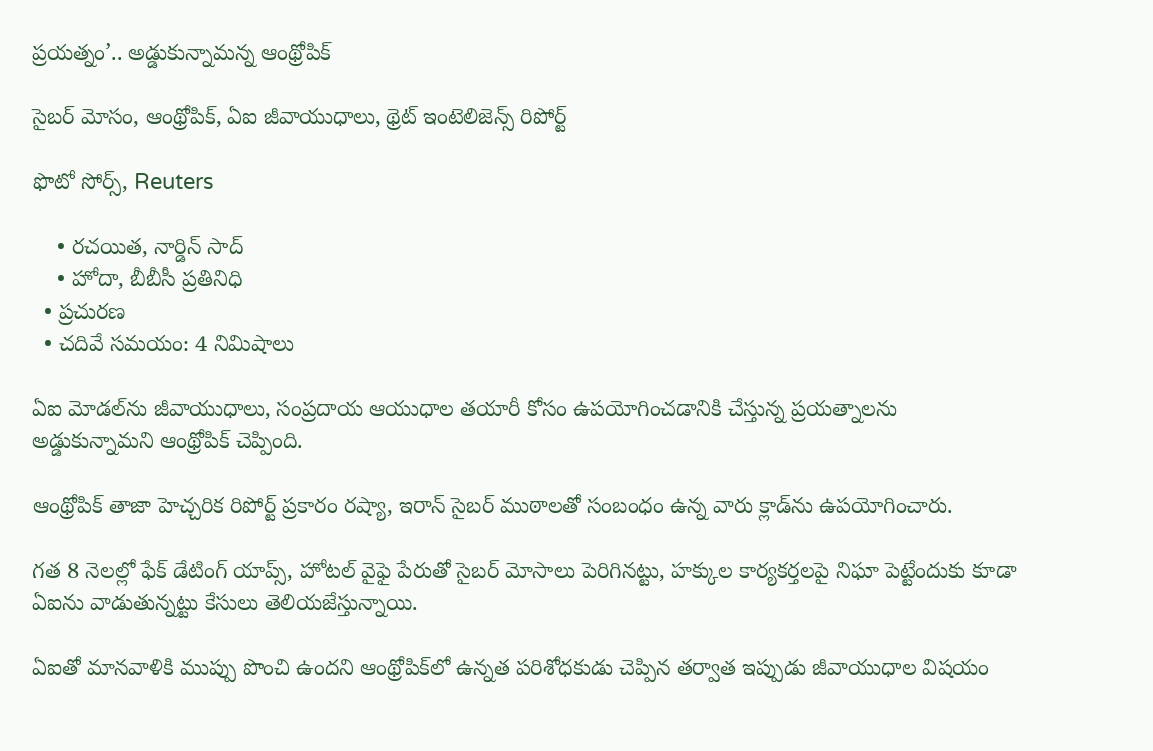ప్రయత్నం’.. అడ్డుకున్నామన్న ఆంథ్రోపిక్

సైబర్ మోసం, ఆంథ్రోపిక్‌, ఏఐ జీవాయుధాలు, థ్రెట్ ఇంటెలిజెన్స్ రిపోర్ట్‌

ఫొటో సోర్స్, Reuters

    • రచయిత, నార్డిన్ సాద్
    • హోదా, బీబీసీ ప్రతినిధి
  • ప్రచురణ
  • చదివే సమయం: 4 నిమిషాలు

ఏఐ మోడల్‌ను జీవాయుధాలు, సంప్రదాయ ఆయుధాల తయారీ కోసం ఉపయోగించడానికి చేస్తున్న ప్రయత్నాలను అడ్డుకున్నామని ఆంథ్రోపిక్‌ చెప్పింది.

ఆంథ్రోపిక్‌ తాజా హెచ్చరిక రిపోర్ట్ ప్రకారం రష్యా, ఇరాన్ సైబర్ ముఠాలతో సంబంధం ఉన్న వారు క్లాడ్‌ను ఉపయోగించారు.

గత 8 నెలల్లో ఫేక్ డేటింగ్ యాప్స్, హోటల్ వైఫై పేరుతో సైబర్ మోసాలు పెరిగినట్టు, హక్కుల కార్యకర్తలపై నిఘా పెట్టేందుకు కూడా ఏఐను వాడుతున్నట్టు కేసులు తెలియజేస్తున్నాయి.

ఏఐతో మానవాళికి ముప్పు పొంచి ఉందని ఆంథ్రోపిక్‌లో ఉన్నత పరిశోధకుడు చెప్పిన తర్వాత ఇప్పుడు జీవాయుధాల విషయం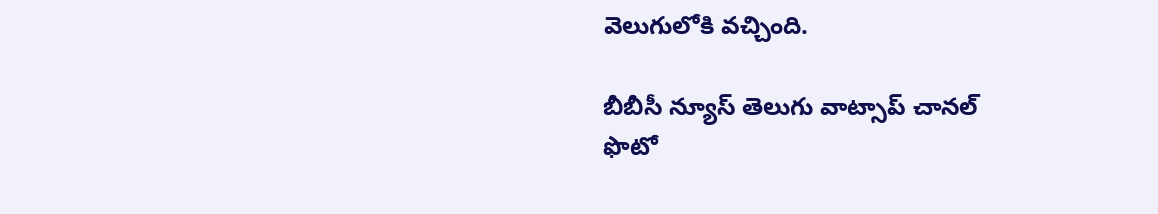వెలుగులోకి వచ్చింది.

బీబీసీ న్యూస్ తెలుగు వాట్సాప్ చానల్
ఫొటో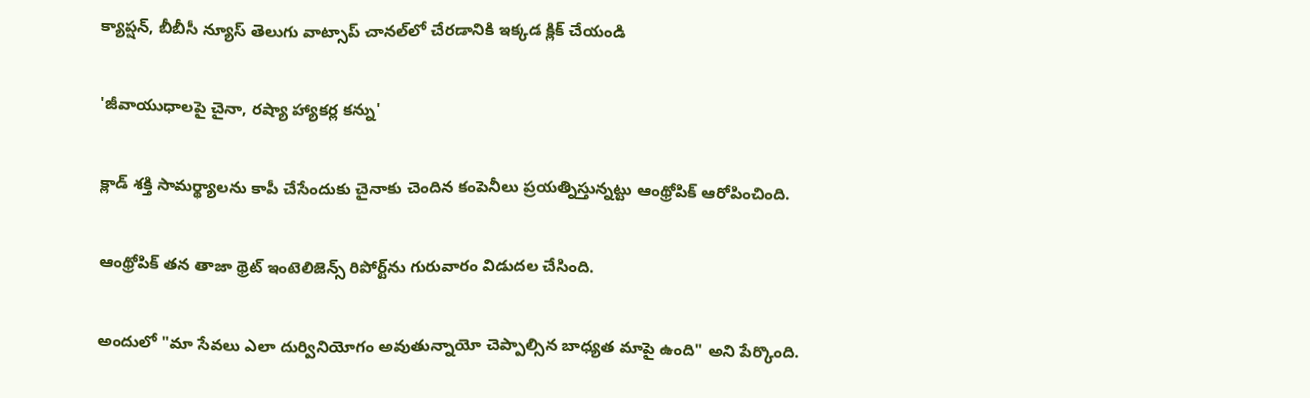క్యాప్షన్, బీబీసీ న్యూస్ తెలుగు వాట్సాప్ చానల్‌లో చేరడానికి ఇక్కడ క్లిక్ చేయండి

'జీవాయుధాలపై చైనా, రష్యా హ్యాకర్ల కన్ను'

క్లాడ్‌ శక్తి సామర్థ్యాలను కాపీ చేసేందుకు చైనాకు చెందిన కంపెనీలు ప్రయత్నిస్తున్నట్టు ఆంథ్రోపిక్‌ ఆరోపించింది.

ఆంథ్రోపిక్‌ తన తాజా థ్రెట్ ఇంటెలిజెన్స్ రిపోర్ట్‌ను గురువారం విడుదల చేసింది.

అందులో "మా సేవలు ఎలా దుర్వినియోగం అవుతున్నాయో చెప్పాల్సిన బాధ్యత మాపై ఉంది" అని పేర్కొంది.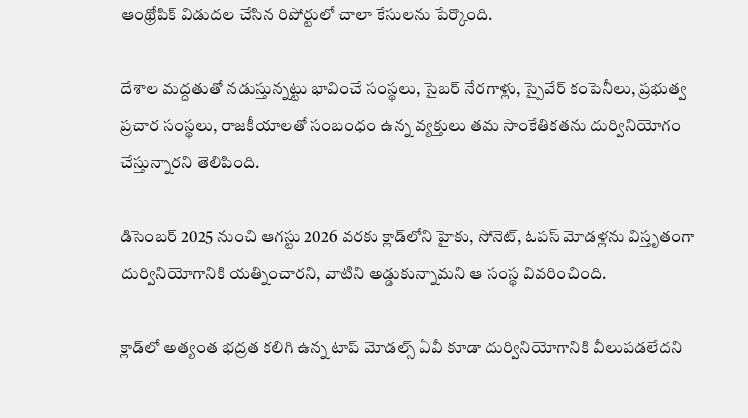ఆంథ్రోపిక్‌ విడుదల చేసిన రిపోర్టులో చాలా కేసులను పేర్కొంది.

దేశాల మద్దతుతో నడుస్తున్నట్టు భావించే సంస్థలు, సైబర్ నేరగాళ్లు, స్పైవేర్‌ కంపెనీలు, ప్రభుత్వ ప్రచార సంస్థలు, రాజకీయాలతో సంబంధం ఉన్న వ్యక్తులు తమ సాంకేతికతను దుర్వినియోగం చేస్తున్నారని తెలిపింది.

డిసెంబర్ 2025 నుంచి ఆగస్టు 2026 వరకు క్లాడ్‌లోని హైకు, సోనెట్, ఓపస్ మోడళ్లను విస్తృతంగా దుర్వినియోగానికి యత్నించారని, వాటిని అడ్డుకున్నామని ఆ సంస్థ వివరించింది.

క్లాడ్‌లో అత్యంత భద్రత కలిగి ఉన్న టాప్ మోడల్స్ ఏవీ కూడా దుర్వినియోగానికి వీలుపడలేదని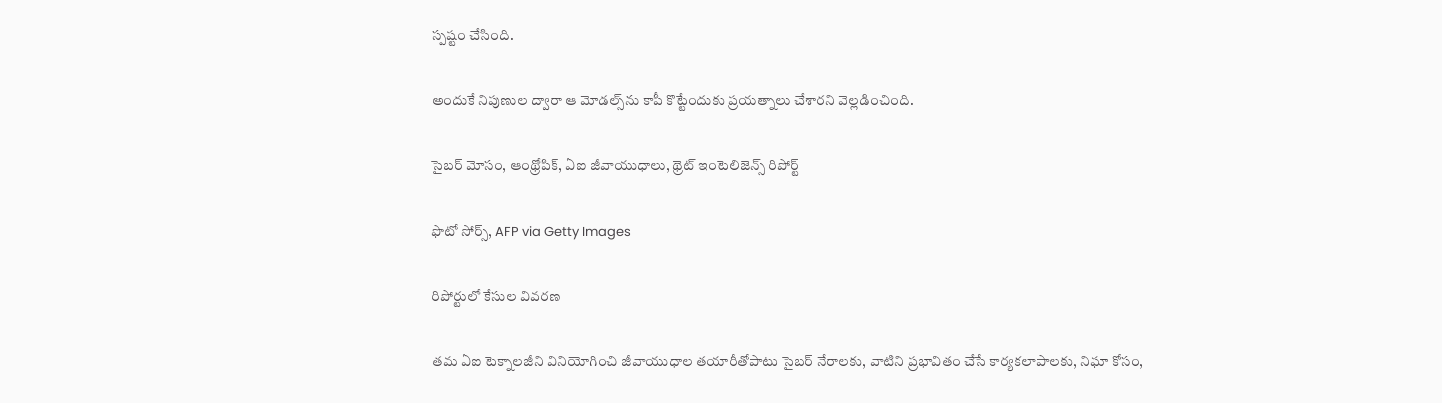స్పష్టం చేసింది.

అందుకే నిపుణుల ద్వారా ఆ మోడల్స్‌ను కాపీ కొట్టేందుకు ప్రయత్నాలు చేశారని వెల్లడించింది.

సైబర్ మోసం, ఆంథ్రోపిక్‌, ఏఐ జీవాయుధాలు, థ్రెట్ ఇంటెలిజెన్స్ రిపోర్ట్‌

ఫొటో సోర్స్, AFP via Getty Images

రిపోర్టులో కేసుల వివరణ

తమ ఏఐ టెక్నాలజీని వినియోగించి జీవాయుధాల తయారీతోపాటు సైబర్ నేరాలకు, వాటిని ప్రభావితం చేసే కార్యకలాపాలకు, నిఘా కోసం,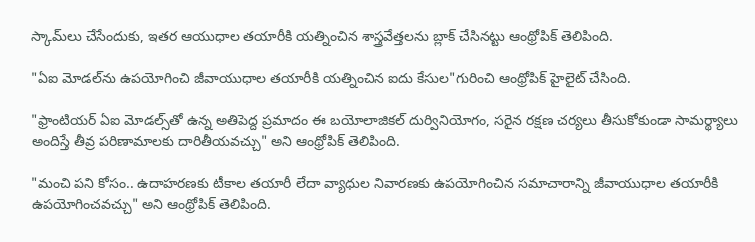స్కామ్‌లు చేసేందుకు, ఇతర ఆయుధాల తయారీకి యత్నించిన శాస్త్రవేత్తలను బ్లాక్ చేసినట్టు ఆంథ్రోపిక్‌ తెలిపింది.

"ఏఐ మోడల్‌ను ఉపయోగించి జీవాయుధాల తయారీకి యత్నించిన ఐదు కేసుల"గురించి ఆంథ్రోపిక్‌ హైలైట్ చేసింది.

"ఫ్రాంటియర్ ఏఐ మోడల్స్‌తో ఉన్న అతిపెద్ద ప్రమాదం ఈ బయోలాజికల్ దుర్వినియోగం, సరైన రక్షణ చర్యలు తీసుకోకుండా సామర్థ్యాలు అందిస్తే తీవ్ర పరిణామాలకు దారితీయవచ్చు" అని ఆంథ్రోపిక్‌ తెలిపింది.

"మంచి పని కోసం.. ఉదాహరణకు టీకాల తయారీ లేదా వ్యాధుల నివారణకు ఉపయోగించిన సమాచారాన్ని జీవాయుధాల తయారీకి ఉపయోగించవచ్చు" అని ఆంథ్రోపిక్ తెలిపింది.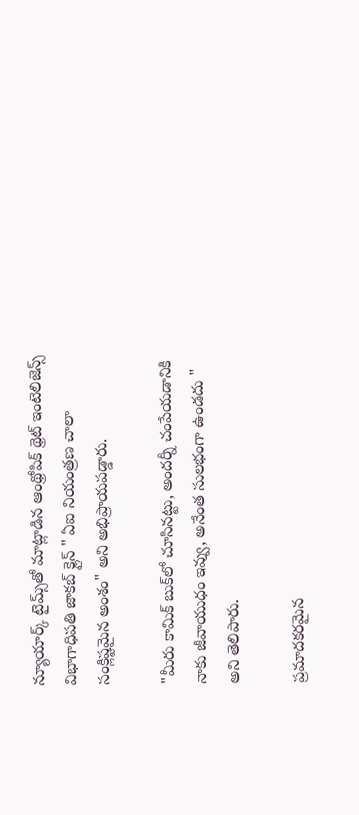న్యూయార్క్ టైమ్స్‌తో మాట్లాడిన ఆంథ్రోపిక్‌ థ్రెట్ ఇంటెలిజెన్స్ విభాగాధిపతి జాకబ్ క్లైన్ " ఏఐ నియంత్రణ చాలా సంక్లిష్టమైన అంశం" అని అభిప్రాయపడ్డారు.

"మీరు కామిక్‌ బుక్‌లో చూసినట్టు, అందర్నీ చంపేయడానికి నాకు జీవాయుధం ఇవ్వు, అనేంత సులభంగా ఉండదు " అని తెలిపారు.

ప్రమాదకరమైన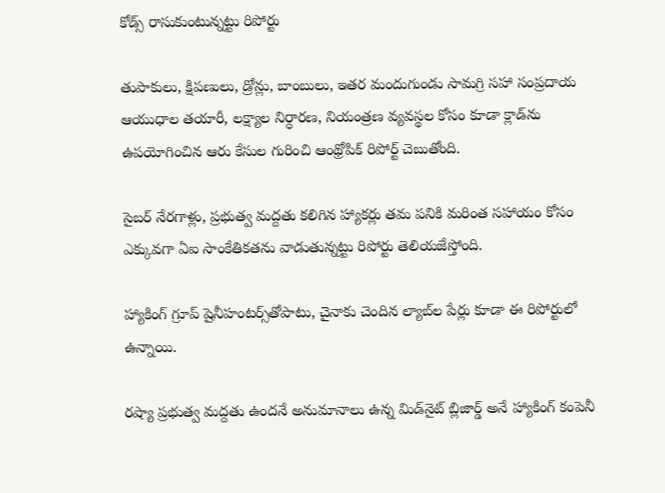కోడ్స్ రాసుకుంటున్నట్టు రిపోర్టు

తుపాకులు, క్షిపణులు, డ్రోన్లు, బాంబులు, ఇతర మందుగుండు సామగ్రి సహా సంప్రదాయ ఆయుధాల తయారీ, లక్ష్యాల నిర్ధారణ, నియంత్రణ వ్యవస్థల కోసం కూడా క్లాడ్‌ను ఉపయోగించిన ఆరు కేసుల గురించి ఆంథ్రోపిక్‌ రిపోర్ట్ చెబుతోంది.

సైబర్ నేరగాళ్లు, ప్రభుత్వ మద్దతు కలిగిన హ్యాకర్లు తమ పనికి మరింత సహాయం కోసం ఎక్కువగా ఏఐ సాంకేతికతను వాడుతున్నట్టు రిపోర్టు తెలియజేస్తోంది.

హ్యాకింగ్ గ్రూప్ షైనీహంటర్స్‌తోపాటు, చైనాకు చెందిన ల్యాబ్‌ల పేర్లు కూడా ఈ రిపోర్టులో ఉన్నాయి.

రష్యా ప్రభుత్వ మద్దతు ఉందనే అనుమానాలు ఉన్న మిడ్‌నైట్ బ్లిజార్డ్ అనే హ్యాకింగ్ కంపెనీ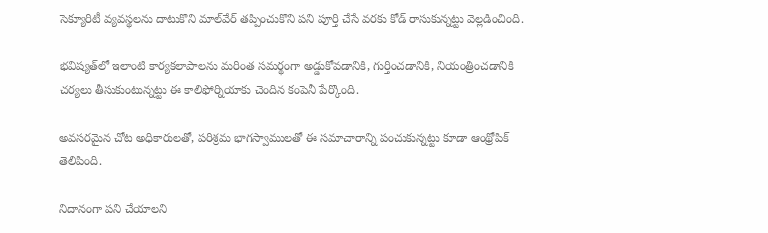సెక్యూరిటీ వ్యవస్థలను దాటుకొని మాల్‌వేర్ తప్పించుకొని పని పూర్తి చేసే వరకు కోడ్ రాసుకున్నట్టు వెల్లడించింది.

భవిష్యత్‌లో ఇలాంటి కార్యకలాపాలను మరింత సమర్థంగా అడ్డుకోవడానికి, గుర్తించడానికి, నియంత్రించడానికి చర్యలు తీసుకుంటున్నట్టు ఈ కాలిఫోర్నియాకు చెందిన కంపెనీ పేర్కొంది.

అవసరమైన చోట అధికారులతో, పరిశ్రమ భాగస్వాములతో ఈ సమాచారాన్ని పంచుకున్నట్టు కూడా ఆంథ్రోపిక్‌ తెలిపింది.

నిదానంగా పని చేయాలని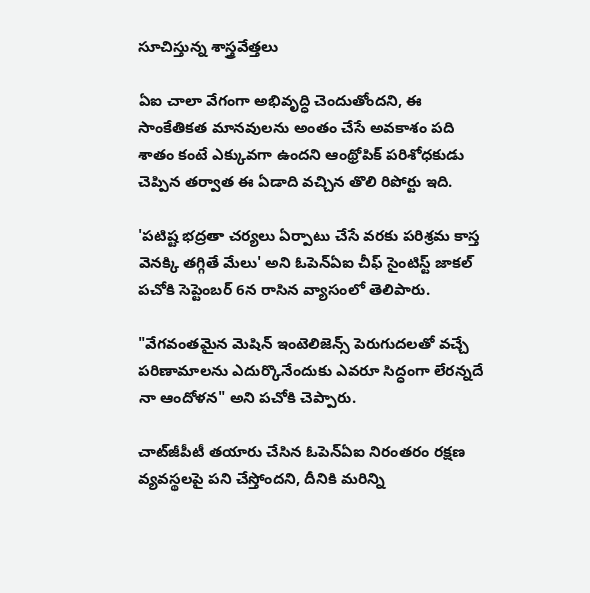సూచిస్తున్న శాస్త్రవేత్తలు

ఏఐ చాలా వేగంగా అభివృద్ధి చెందుతోందని, ఈ సాంకేతికత మానవులను అంతం చేసే అవకాశం పది శాతం కంటే ఎక్కువగా ఉందని ఆంథ్రోపిక్‌ పరిశోధకుడు చెప్పిన తర్వాత ఈ ఏడాది వచ్చిన తొలి రిపోర్టు ఇది.

'పటిష్ట భద్రతా చర్యలు ఏర్పాటు చేసే వరకు పరిశ్రమ కాస్త వెనక్కి తగ్గితే మేలు' అని ఓపెన్ఏఐ చీఫ్ సైంటిస్ట్‌ జాకల్ పచోకి సెప్టెంబర్ 6న రాసిన వ్యాసంలో తెలిపారు.

"వేగవంతమైన మెషిన్ ఇంటెలిజెన్స్‌ పెరుగుదలతో వచ్చే పరిణామాలను ఎదుర్కొనేందుకు ఎవరూ సిద్ధంగా లేరన్నదే నా ఆందోళన" అని పచోకి చెప్పారు.

చాట్‌జీపీటీ తయారు చేసిన ఓపెన్ఏఐ నిరంతరం రక్షణ వ్యవస్థలపై పని చేస్తోందని, దీనికి మరిన్ని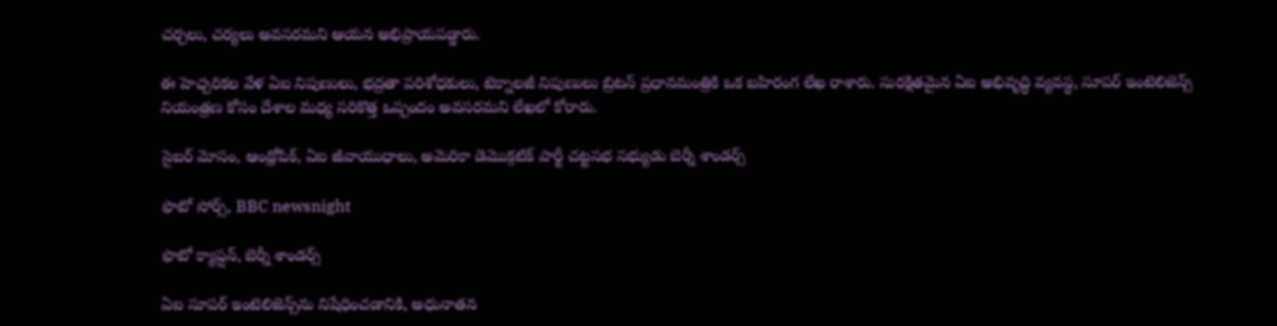చర్చలు, చర్యలు అవసరమని ఆయన అభిప్రాయపడ్డారు.

ఈ హెచ్చరికల వేళ ఏఐ నిపుణులు, భద్రతా పరిశోధకులు, టెక్నాలజీ నిపుణులు బ్రిటన్ ప్రధానమంత్రికి ఒక బహిరంగ లేఖ రాశారు. సురక్షితమైన ఏఐ అభివృద్ధి వ్యవస్థ, సూపర్ ఇంటెలిజెన్స్ నియంత్రణ కోసం దేశాల మధ్య సరికొత్త ఒప్పందం అవసరమని లేఖలో కోరారు.

సైబర్ మోసం, ఆంథ్రోపిక్‌, ఏఐ జీవాయుధాలు, అమెరికా డెమొక్రటిక్ పార్టీ చట్టసభ సభ్యుడు బెర్నీ శాండర్స్

ఫొటో సోర్స్, BBC newsnight

ఫొటో క్యాప్షన్, బెర్నీ శాండర్స్

ఏఐ సూపర్ ఇంటెలిజెన్స్‌ను నిషేధించడానికి, అధునాతన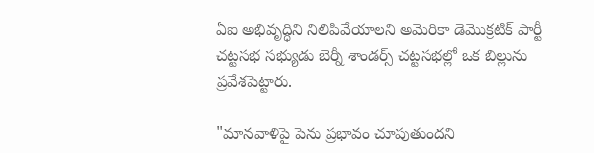ఏఐ అభివృద్ధిని నిలిపివేయాలని అమెరికా డెమొక్రటిక్ పార్టీ చట్టసభ సభ్యుడు బెర్నీ శాండర్స్ చట్టసభల్లో ఒక బిల్లును ప్రవేశపెట్టారు.

"మానవాళిపై పెను ప్రభావం చూపుతుందని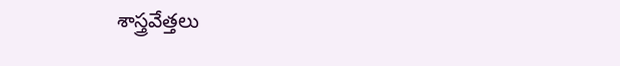శాస్త్రవేత్తలు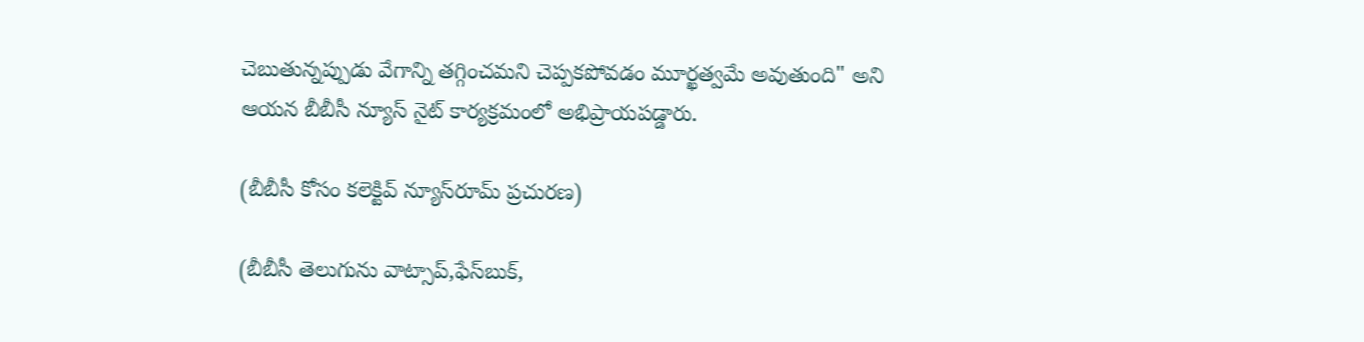చెబుతున్నప్పుడు వేగాన్ని తగ్గించమని చెప్పకపోవడం మూర్ఖత్వమే అవుతుంది" అని ఆయన బీబీసీ న్యూస్ నైట్‌ కార్యక్రమంలో అభిప్రాయపడ్డారు.

(బీబీసీ కోసం కలెక్టివ్ న్యూస్‌రూమ్ ప్రచురణ)

(బీబీసీ తెలుగును వాట్సాప్‌,ఫేస్‌బుక్,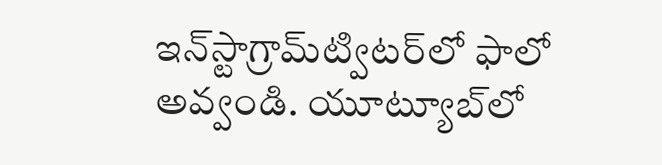ఇన్‌స్టాగ్రామ్‌ట్విటర్‌లో ఫాలో అవ్వండి. యూట్యూబ్‌లో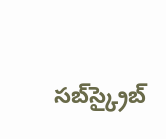సబ్‌స్క్రైబ్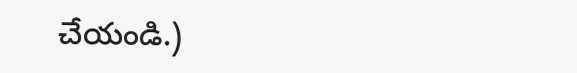చేయండి.)